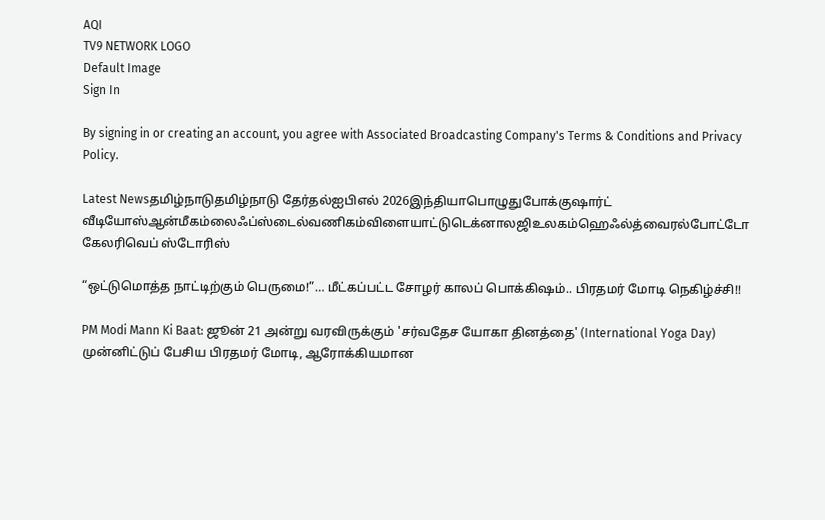AQI
TV9 NETWORK LOGO
Default Image
Sign In

By signing in or creating an account, you agree with Associated Broadcasting Company's Terms & Conditions and Privacy Policy.

Latest Newsதமிழ்நாடுதமிழ்நாடு தேர்தல்ஐபிஎல் 2026இந்தியாபொழுதுபோக்குஷார்ட் வீடியோஸ்ஆன்மீகம்லைஃப்ஸ்டைல்வணிகம்விளையாட்டுடெக்னாலஜிஉலகம்ஹெஃல்த்வைரல்போட்டோ கேலரிவெப் ஸ்டோரிஸ்

“ஒட்டுமொத்த நாட்டிற்கும் பெருமை!”… மீட்கப்பட்ட சோழர் காலப் பொக்கிஷம்.. பிரதமர் மோடி நெகிழ்ச்சி!!

PM Modi Mann Ki Baat: ஜூன் 21 அன்று வரவிருக்கும் 'சர்வதேச யோகா தினத்தை' (International Yoga Day) முன்னிட்டுப் பேசிய பிரதமர் மோடி, ஆரோக்கியமான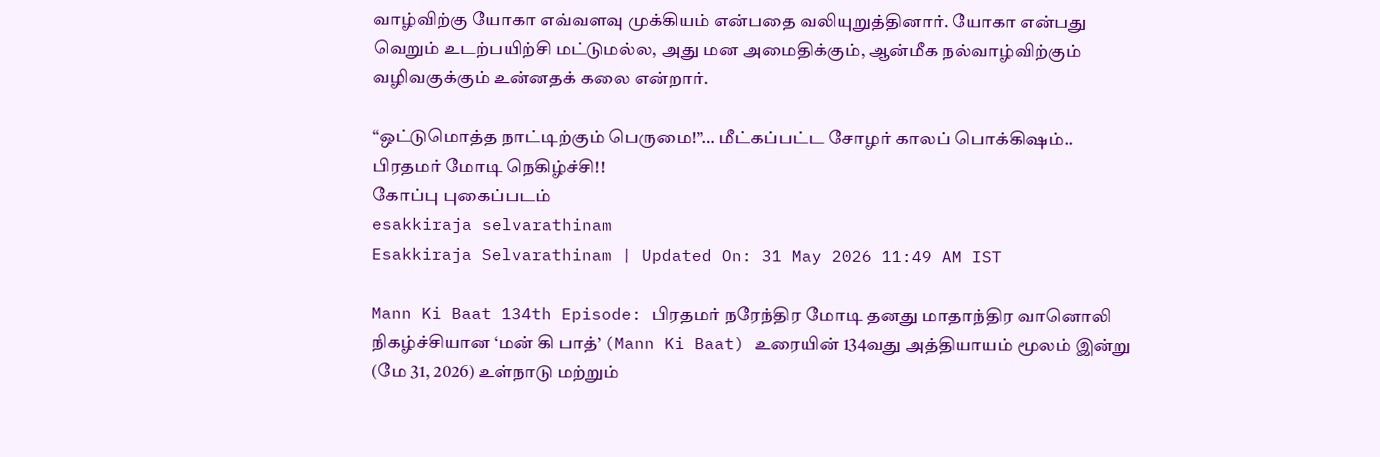வாழ்விற்கு யோகா எவ்வளவு முக்கியம் என்பதை வலியுறுத்தினார். யோகா என்பது வெறும் உடற்பயிற்சி மட்டுமல்ல, அது மன அமைதிக்கும், ஆன்மீக நல்வாழ்விற்கும் வழிவகுக்கும் உன்னதக் கலை என்றார்.

“ஒட்டுமொத்த நாட்டிற்கும் பெருமை!”… மீட்கப்பட்ட சோழர் காலப் பொக்கிஷம்.. பிரதமர் மோடி நெகிழ்ச்சி!!
கோப்பு புகைப்படம்
esakkiraja selvarathinam
Esakkiraja Selvarathinam | Updated On: 31 May 2026 11:49 AM IST

Mann Ki Baat 134th Episode: பிரதமர் நரேந்திர மோடி தனது மாதாந்திர வானொலி நிகழ்ச்சியான ‘மன் கி பாத்’ (Mann Ki Baat) உரையின் 134வது அத்தியாயம் மூலம் இன்று (மே 31, 2026) உள்நாடு மற்றும்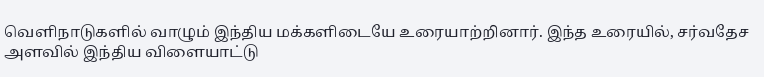வெளிநாடுகளில் வாழும் இந்திய மக்களிடையே உரையாற்றினார். இந்த உரையில், சர்வதேச அளவில் இந்திய விளையாட்டு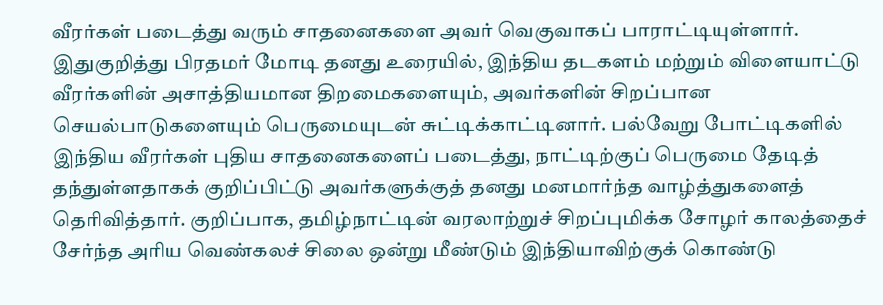வீரர்கள் படைத்து வரும் சாதனைகளை அவர் வெகுவாகப் பாராட்டியுள்ளார். இதுகுறித்து பிரதமர் மோடி தனது உரையில், இந்திய தடகளம் மற்றும் விளையாட்டு வீரர்களின் அசாத்தியமான திறமைகளையும், அவர்களின் சிறப்பான செயல்பாடுகளையும் பெருமையுடன் சுட்டிக்காட்டினார். பல்வேறு போட்டிகளில் இந்திய வீரர்கள் புதிய சாதனைகளைப் படைத்து, நாட்டிற்குப் பெருமை தேடித் தந்துள்ளதாகக் குறிப்பிட்டு அவர்களுக்குத் தனது மனமார்ந்த வாழ்த்துகளைத் தெரிவித்தார். குறிப்பாக, தமிழ்நாட்டின் வரலாற்றுச் சிறப்புமிக்க சோழர் காலத்தைச் சேர்ந்த அரிய வெண்கலச் சிலை ஒன்று மீண்டும் இந்தியாவிற்குக் கொண்டு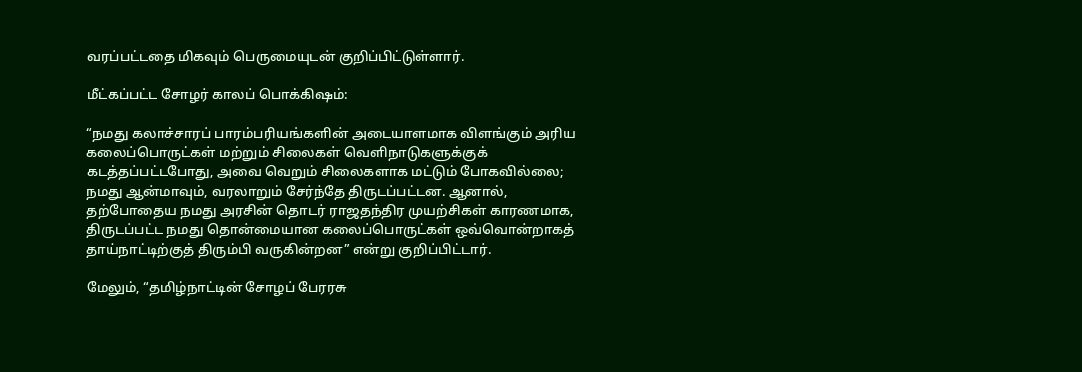வரப்பட்டதை மிகவும் பெருமையுடன் குறிப்பிட்டுள்ளார்.

மீட்கப்பட்ட சோழர் காலப் பொக்கிஷம்:

“நமது கலாச்சாரப் பாரம்பரியங்களின் அடையாளமாக விளங்கும் அரிய கலைப்பொருட்கள் மற்றும் சிலைகள் வெளிநாடுகளுக்குக் கடத்தப்பட்டபோது, அவை வெறும் சிலைகளாக மட்டும் போகவில்லை; நமது ஆன்மாவும், வரலாறும் சேர்ந்தே திருடப்பட்டன. ஆனால், தற்போதைய நமது அரசின் தொடர் ராஜதந்திர முயற்சிகள் காரணமாக, திருடப்பட்ட நமது தொன்மையான கலைப்பொருட்கள் ஒவ்வொன்றாகத் தாய்நாட்டிற்குத் திரும்பி வருகின்றன” என்று குறிப்பிட்டார்.

மேலும், “தமிழ்நாட்டின் சோழப் பேரரசு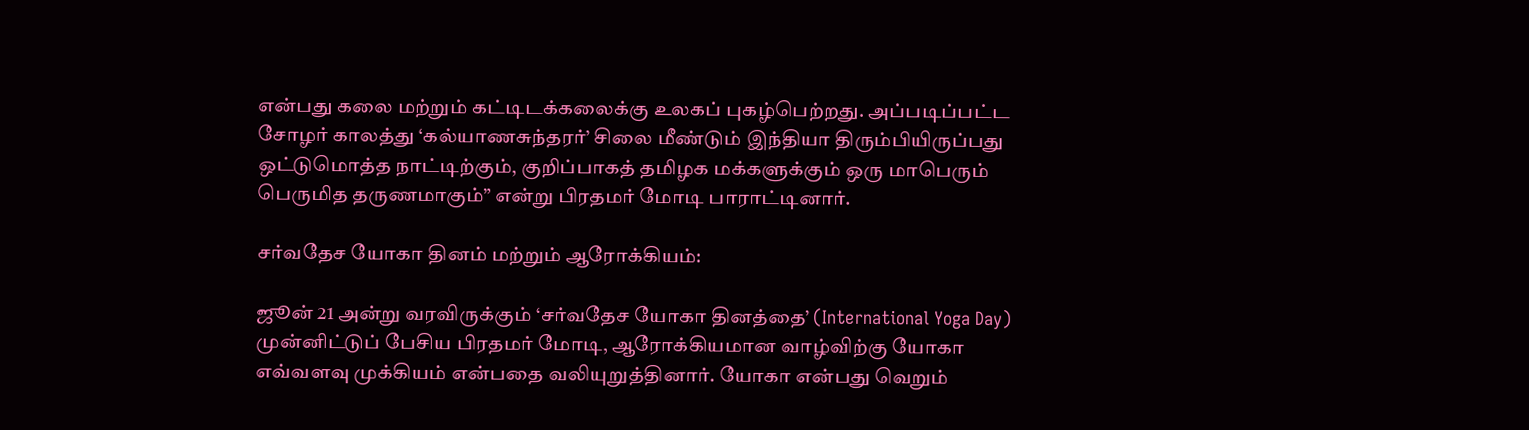என்பது கலை மற்றும் கட்டிடக்கலைக்கு உலகப் புகழ்பெற்றது. அப்படிப்பட்ட சோழர் காலத்து ‘கல்யாணசுந்தரர்’ சிலை மீண்டும் இந்தியா திரும்பியிருப்பது ஒட்டுமொத்த நாட்டிற்கும், குறிப்பாகத் தமிழக மக்களுக்கும் ஒரு மாபெரும் பெருமித தருணமாகும்” என்று பிரதமர் மோடி பாராட்டினார்.

சர்வதேச யோகா தினம் மற்றும் ஆரோக்கியம்:

ஜூன் 21 அன்று வரவிருக்கும் ‘சர்வதேச யோகா தினத்தை’ (International Yoga Day) முன்னிட்டுப் பேசிய பிரதமர் மோடி, ஆரோக்கியமான வாழ்விற்கு யோகா எவ்வளவு முக்கியம் என்பதை வலியுறுத்தினார். யோகா என்பது வெறும்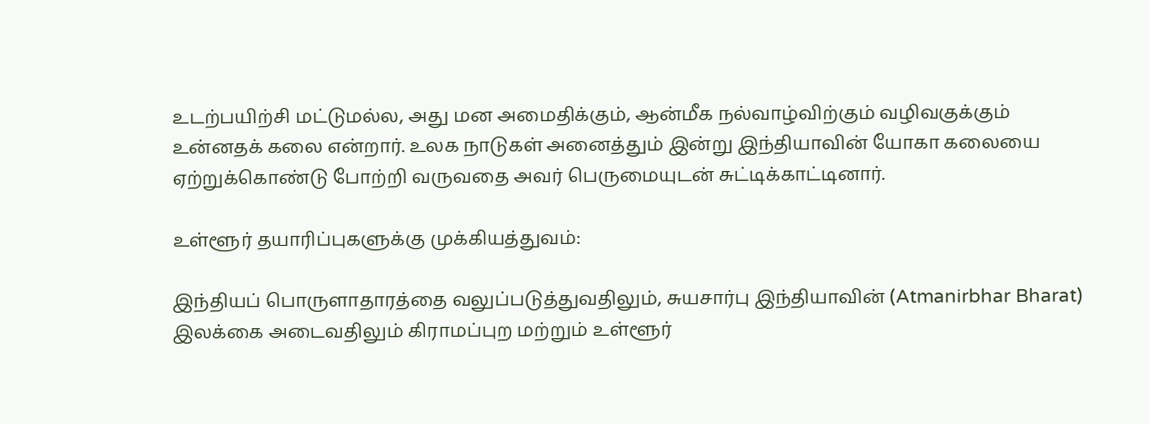உடற்பயிற்சி மட்டுமல்ல, அது மன அமைதிக்கும், ஆன்மீக நல்வாழ்விற்கும் வழிவகுக்கும் உன்னதக் கலை என்றார். உலக நாடுகள் அனைத்தும் இன்று இந்தியாவின் யோகா கலையை ஏற்றுக்கொண்டு போற்றி வருவதை அவர் பெருமையுடன் சுட்டிக்காட்டினார்.

உள்ளூர் தயாரிப்புகளுக்கு முக்கியத்துவம்:

இந்தியப் பொருளாதாரத்தை வலுப்படுத்துவதிலும், சுயசார்பு இந்தியாவின் (Atmanirbhar Bharat) இலக்கை அடைவதிலும் கிராமப்புற மற்றும் உள்ளூர்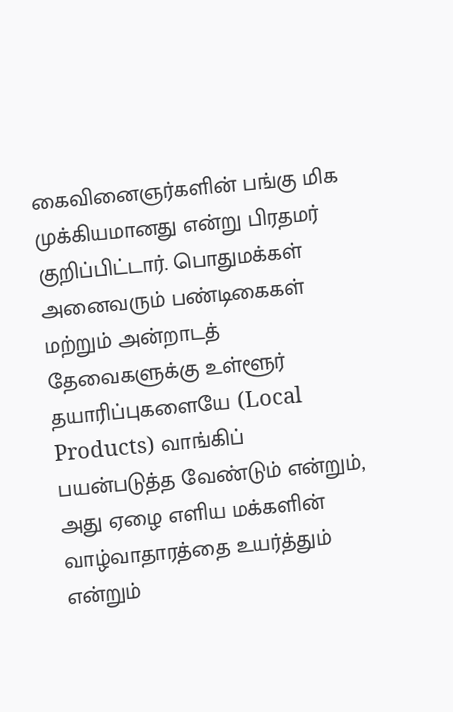கைவினைஞர்களின் பங்கு மிக முக்கியமானது என்று பிரதமர் குறிப்பிட்டார். பொதுமக்கள் அனைவரும் பண்டிகைகள் மற்றும் அன்றாடத் தேவைகளுக்கு உள்ளூர் தயாரிப்புகளையே (Local Products) வாங்கிப் பயன்படுத்த வேண்டும் என்றும், அது ஏழை எளிய மக்களின் வாழ்வாதாரத்தை உயர்த்தும் என்றும்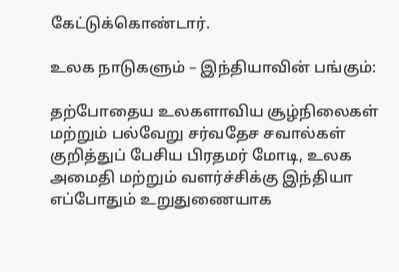கேட்டுக்கொண்டார்.

உலக நாடுகளும் – இந்தியாவின் பங்கும்:

தற்போதைய உலகளாவிய சூழ்நிலைகள் மற்றும் பல்வேறு சர்வதேச சவால்கள் குறித்துப் பேசிய பிரதமர் மோடி, உலக அமைதி மற்றும் வளர்ச்சிக்கு இந்தியா எப்போதும் உறுதுணையாக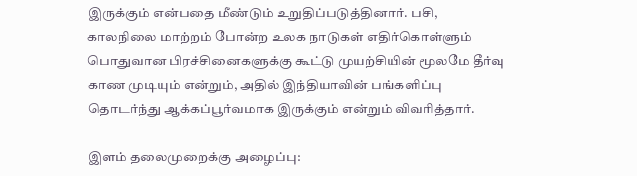இருக்கும் என்பதை மீண்டும் உறுதிப்படுத்தினார். பசி, காலநிலை மாற்றம் போன்ற உலக நாடுகள் எதிர்கொள்ளும் பொதுவான பிரச்சினைகளுக்கு கூட்டு முயற்சியின் மூலமே தீர்வு காண முடியும் என்றும், அதில் இந்தியாவின் பங்களிப்பு தொடர்ந்து ஆக்கப்பூர்வமாக இருக்கும் என்றும் விவரித்தார்.

இளம் தலைமுறைக்கு அழைப்பு: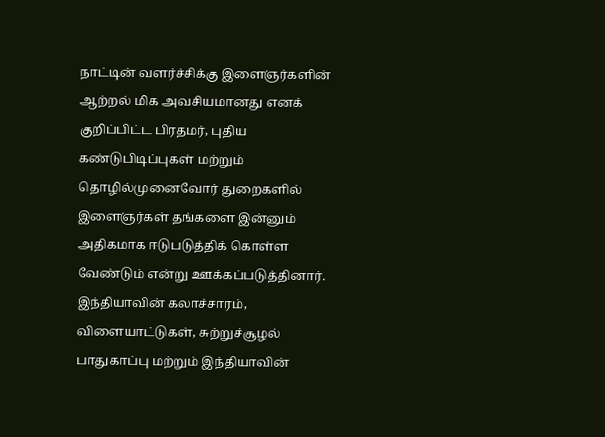நாட்டின் வளர்ச்சிக்கு இளைஞர்களின் ஆற்றல் மிக அவசியமானது எனக் குறிப்பிட்ட பிரதமர், புதிய கண்டுபிடிப்புகள் மற்றும் தொழில்முனைவோர் துறைகளில் இளைஞர்கள் தங்களை இன்னும் அதிகமாக ஈடுபடுத்திக் கொள்ள வேண்டும் என்று ஊக்கப்படுத்தினார். இந்தியாவின் கலாச்சாரம், விளையாட்டுகள், சுற்றுச்சூழல் பாதுகாப்பு மற்றும் இந்தியாவின்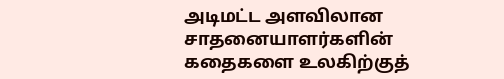அடிமட்ட அளவிலான சாதனையாளர்களின் கதைகளை உலகிற்குத்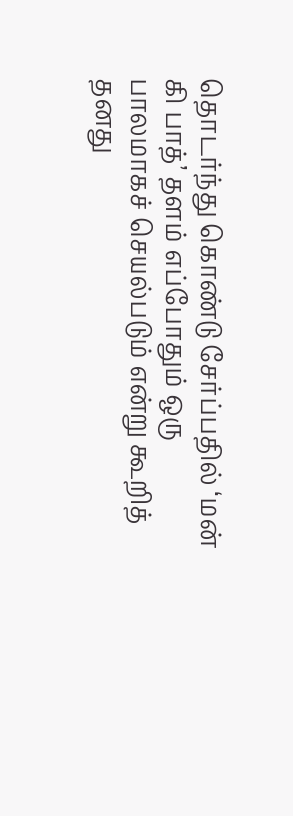தொடர்ந்து கொண்டு சேர்ப்பதில் ‘மன் கி பாத்’ தளம் எப்போதும் ஒரு பாலமாகச் செயல்படும் என்று கூறித் தனது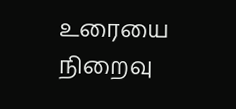உரையை நிறைவு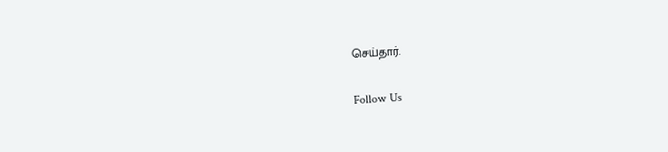செய்தார்.

Follow Us